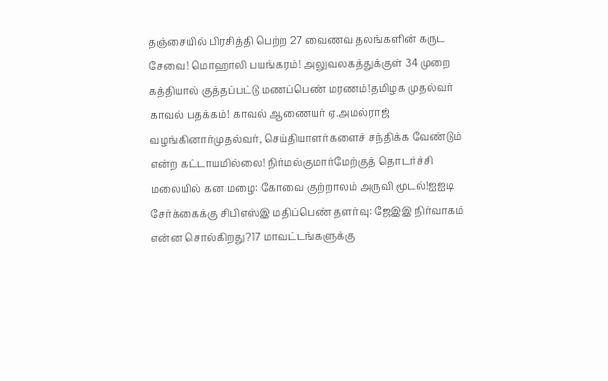தஞ்சையில் பிரசித்தி பெற்ற 27 வைணவ தலங்களின் கருட சேவை! மொஹாலி பயங்கரம்! அலுவலகத்துக்குள் 34 முறை கத்தியால் குத்தப்பட்டு மணப்பெண் மரணம்!தமிழக முதல்வர் காவல் பதக்கம்! காவல் ஆணையர் ஏ.அமல்ராஜ் வழங்கினார்முதல்வர், செய்தியாளர்களைச் சந்திக்க வேண்டும் என்ற கட்டாயமில்லை! நிர்மல்குமார்மேற்குத் தொடர்ச்சி மலையில் கன மழை: கோவை குற்றாலம் அருவி மூடல்!ஐஐடி சேர்க்கைக்கு சிபிஎஸ்இ மதிப்பெண் தளர்வு: ஜேஇஇ நிர்வாகம் என்ன சொல்கிறது?17 மாவட்டங்களுக்கு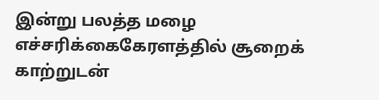இன்று பலத்த மழை எச்சரிக்கைகேரளத்தில் சூறைக் காற்றுடன்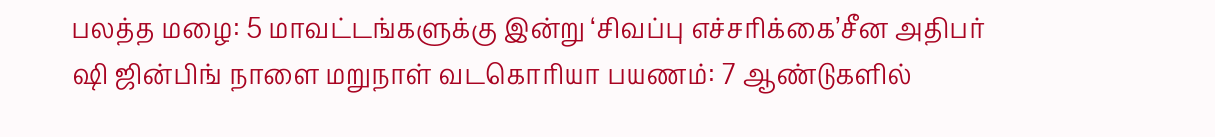பலத்த மழை: 5 மாவட்டங்களுக்கு இன்று ‘சிவப்பு எச்சரிக்கை’சீன அதிபர் ஷி ஜின்பிங் நாளை மறுநாள் வடகொரியா பயணம்: 7 ஆண்டுகளில்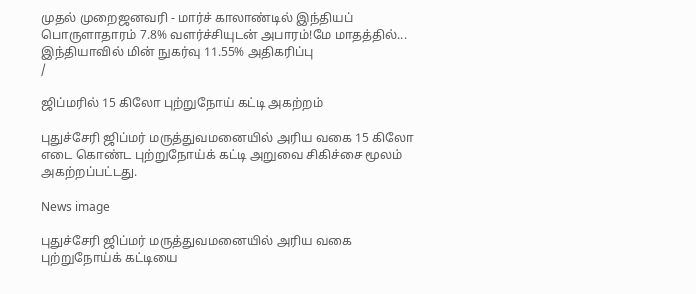முதல் முறைஜனவரி - மார்ச் காலாண்டில் இந்தியப் பொருளாதாரம் 7.8% வளர்ச்சியுடன் அபாரம்!மே மாதத்தில்... இந்தியாவில் மின் நுகர்வு 11.55% அதிகரிப்பு
/

ஜிப்மரில் 15 கிலோ புற்றுநோய் கட்டி அகற்றம்

புதுச்சேரி ஜிப்மர் மருத்துவமனையில் அரிய வகை 15 கிலோ எடை கொண்ட புற்றுநோய்க் கட்டி அறுவை சிகிச்சை மூலம் அகற்றப்பட்டது.

News image

புதுச்சேரி ஜிப்மர் மருத்துவமனையில் அரிய வகை புற்றுநோய்க் கட்டியை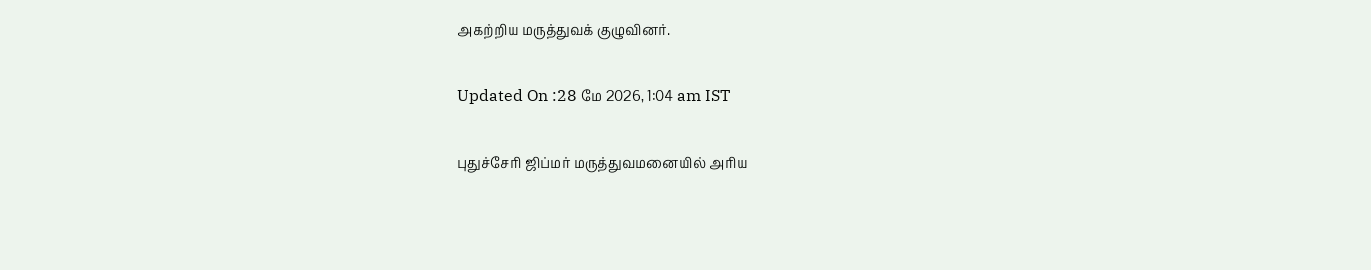அகற்றிய மருத்துவக் குழுவினர்.

Updated On :28 மே 2026, 1:04 am IST

புதுச்சேரி ஜிப்மர் மருத்துவமனையில் அரிய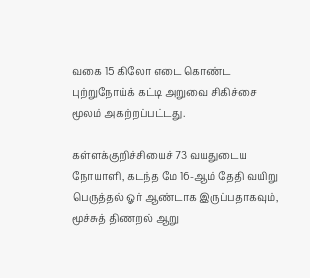வகை 15 கிலோ எடை கொண்ட புற்றுநோய்க் கட்டி அறுவை சிகிச்சை மூலம் அகற்றப்பட்டது.

கள்ளக்குறிச்சியைச் 73 வயதுடைய நோயாளி, கடந்த மே 16-ஆம் தேதி வயிறு பெருத்தல் ஓர் ஆண்டாக இருப்பதாகவும், மூச்சுத் திணறல் ஆறு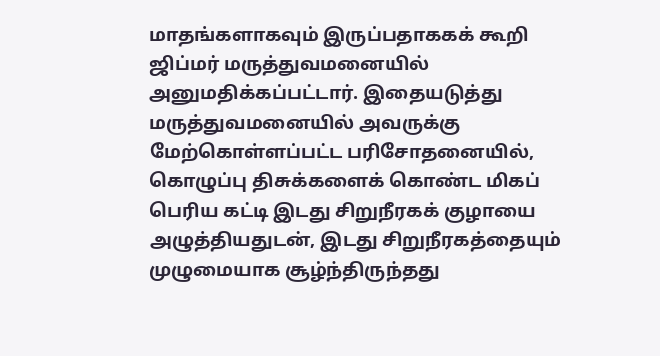மாதங்களாகவும் இருப்பதாககக் கூறி ஜிப்மர் மருத்துவமனையில் அனுமதிக்கப்பட்டார். இதையடுத்து மருத்துவமனையில் அவருக்கு மேற்கொள்ளப்பட்ட பரிசோதனையில், கொழுப்பு திசுக்களைக் கொண்ட மிகப் பெரிய கட்டி இடது சிறுநீரகக் குழாயை அழுத்தியதுடன், இடது சிறுநீரகத்தையும் முழுமையாக சூழ்ந்திருந்தது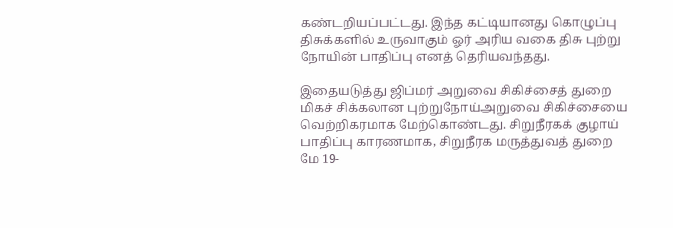கண்டறியப்பட்டது. இந்த கட்டியானது கொழுப்பு திசுக்களில் உருவாகும் ஓர் அரிய வகை திசு புற்று நோயின் பாதிப்பு எனத் தெரியவந்தது.

இதையடுத்து ஜிப்மர் அறுவை சிகிச்சைத் துறை மிகச் சிக்கலான புற்றுநோய்அறுவை சிகிச்சையை வெற்றிகரமாக மேற்கொண்டது. சிறுநீரகக் குழாய் பாதிப்பு காரணமாக, சிறுநீரக மருத்துவத் துறை மே 19-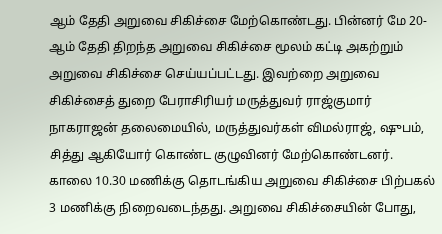ஆம் தேதி அறுவை சிகிச்சை மேற்கொண்டது. பின்னர் மே 20-ஆம் தேதி திறந்த அறுவை சிகிச்சை மூலம் கட்டி அகற்றும் அறுவை சிகிச்சை செய்யப்பட்டது. இவற்றை அறுவை சிகிச்சைத் துறை பேராசிரியர் மருத்துவர் ராஜ்குமார் நாகராஜன் தலைமையில், மருத்துவர்கள் விமல்ராஜ், ஷுபம், சித்து ஆகியோர் கொண்ட குழுவினர் மேற்கொண்டனர். காலை 10.30 மணிக்கு தொடங்கிய அறுவை சிகிச்சை பிற்பகல் 3 மணிக்கு நிறைவடைந்தது. அறுவை சிகிச்சையின் போது,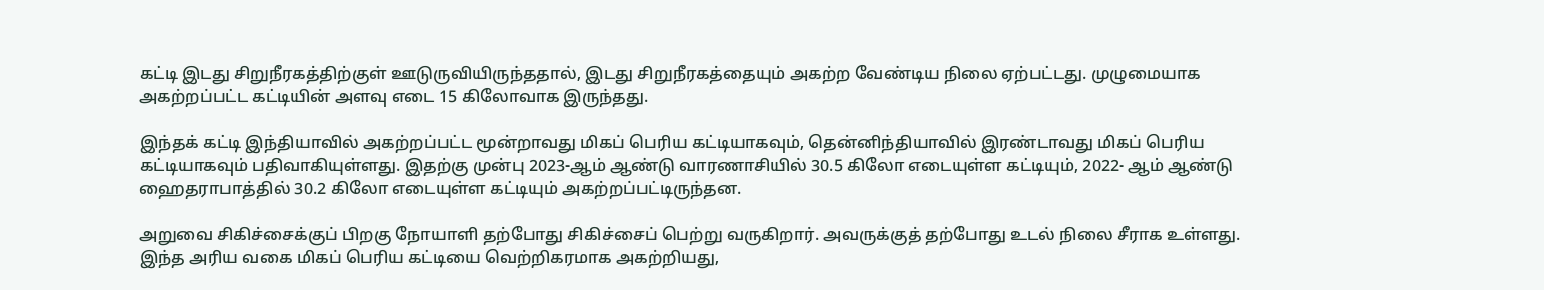கட்டி இடது சிறுநீரகத்திற்குள் ஊடுருவியிருந்ததால், இடது சிறுநீரகத்தையும் அகற்ற வேண்டிய நிலை ஏற்பட்டது. முழுமையாக அகற்றப்பட்ட கட்டியின் அளவு எடை 15 கிலோவாக இருந்தது.

இந்தக் கட்டி இந்தியாவில் அகற்றப்பட்ட மூன்றாவது மிகப் பெரிய கட்டியாகவும், தென்னிந்தியாவில் இரண்டாவது மிகப் பெரிய கட்டியாகவும் பதிவாகியுள்ளது. இதற்கு முன்பு 2023-ஆம் ஆண்டு வாரணாசியில் 30.5 கிலோ எடையுள்ள கட்டியும், 2022- ஆம் ஆண்டு ஹைதராபாத்தில் 30.2 கிலோ எடையுள்ள கட்டியும் அகற்றப்பட்டிருந்தன.

அறுவை சிகிச்சைக்குப் பிறகு நோயாளி தற்போது சிகிச்சைப் பெற்று வருகிறார். அவருக்குத் தற்போது உடல் நிலை சீராக உள்ளது. இந்த அரிய வகை மிகப் பெரிய கட்டியை வெற்றிகரமாக அகற்றியது,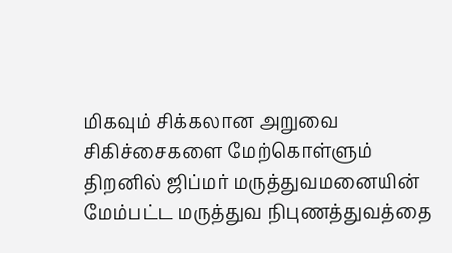மிகவும் சிக்கலான அறுவை சிகிச்சைகளை மேற்கொள்ளும் திறனில் ஜிப்மர் மருத்துவமனையின் மேம்பட்ட மருத்துவ நிபுணத்துவத்தை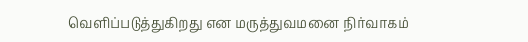வெளிப்படுத்துகிறது என மருத்துவமனை நிர்வாகம்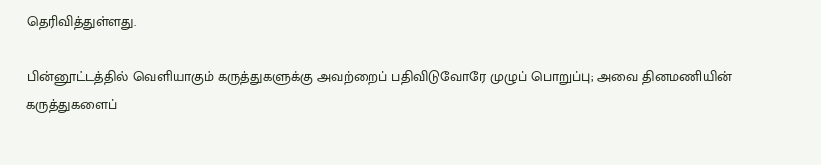தெரிவித்துள்ளது.

பின்னூட்டத்தில் வெளியாகும் கருத்துகளுக்கு அவற்றைப் பதிவிடுவோரே முழுப் பொறுப்பு; அவை தினமணியின் கருத்துகளைப்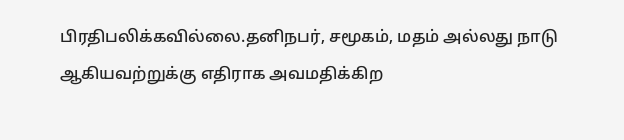பிரதிபலிக்கவில்லை.தனிநபர், சமூகம், மதம் அல்லது நாடு ஆகியவற்றுக்கு எதிராக அவமதிக்கிற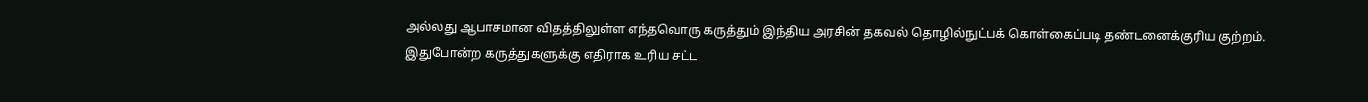அல்லது ஆபாசமான விதத்திலுள்ள எந்தவொரு கருத்தும் இந்திய அரசின் தகவல் தொழில்நுட்பக் கொள்கைப்படி தண்டனைக்குரிய குற்றம். இதுபோன்ற கருத்துகளுக்கு எதிராக உரிய சட்ட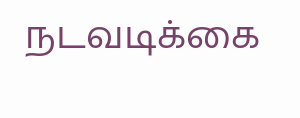நடவடிக்கை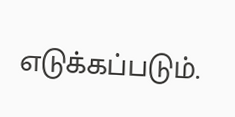எடுக்கப்படும்.